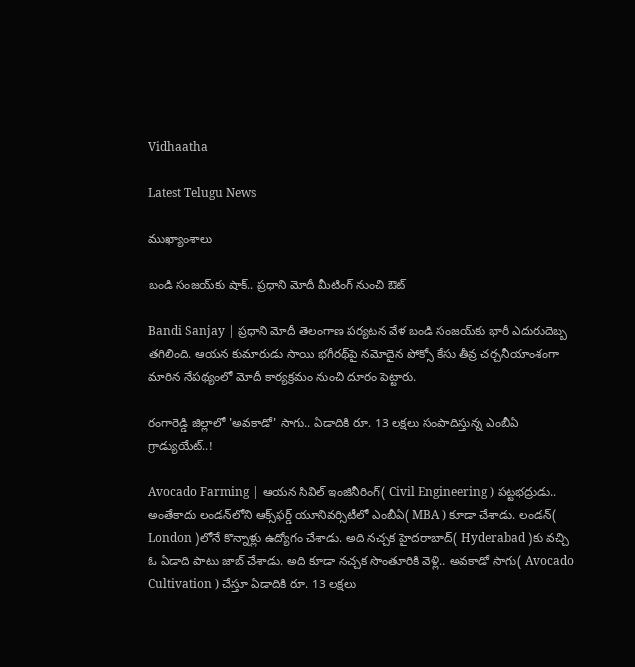Vidhaatha

Latest Telugu News

ముఖ్యాంశాలు

బండి సంజయ్‌కు షాక్.. ప్రధాని మోదీ మీటింగ్ నుంచి ఔట్

Bandi Sanjay | ప్రధాని మోదీ తెలంగాణ పర్యటన వేళ బండి సంజయ్‌కు భారీ ఎదురుదెబ్బ తగిలింది. ఆయన కుమారుడు సాయి భగీరథ్‌పై నమోదైన పోక్సో కేసు తీవ్ర చర్చనీయాంశంగా మారిన నేపథ్యంలో మోదీ కార్యక్రమం నుంచి దూరం పెట్టారు.

రంగారెడ్డి జిల్లాలో 'అవ‌కాడో' సాగు.. ఏడాదికి రూ. 13 ల‌క్ష‌లు సంపాదిస్తున్న ఎంబీఏ గ్రాడ్యుయేట్..!

Avocado Farming | ఆయ‌న సివిల్ ఇంజినీరింగ్( Civil Engineering ) ప‌ట్ట‌భ‌ద్రుడు.. అంతేకాదు లండ‌న్‌లోని ఆక్స్‌ఫ‌ర్డ్ యూనివ‌ర్సిటీలో ఎంబీఏ( MBA ) కూడా చేశాడు. లండ‌న్‌( London )లోనే కొన్నాళ్లు ఉద్యోగం చేశాడు. అది న‌చ్చ‌క హైద‌రాబాద్‌( Hyderabad )కు వ‌చ్చి ఓ ఏడాది పాటు జాబ్ చేశాడు. అది కూడా న‌చ్చ‌క సొంతూరికి వెళ్లి.. అవ‌కాడో సాగు( Avocado Cultivation ) చేస్తూ ఏడాదికి రూ. 13 ల‌క్ష‌లు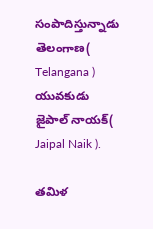సంపాదిస్తున్నాడు తెలంగాణ( Telangana ) యువ‌కుడు జైపాల్ నాయ‌క్( Jaipal Naik ).

తమిళ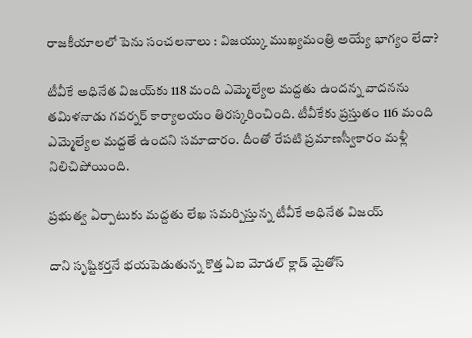రాజకీయాలలో పెను సంచలనాలు : విజయ్కు ముఖ్యమంత్రి అయ్యే భాగ్యం లేదా?

టీవీకే అధినేత విజయ్‌కు 118 మంది ఎమ్మెల్యేల మద్దతు ఉందన్న వాదనను తమిళనాడు గవర్నర్ కార్యాలయం తిరస్కరించింది. టీవీకేకు ప్రస్తుతం 116 మంది ఎమ్మెల్యేల మద్దతే ఉందని సమాచారం. దీంతో రేపటి ప్రమాణస్వీకారం మళ్లీ నిలిచిపోయింది.

ప్రభుత్వ ఏర్పాటుకు మద్దతు లేఖ సమర్పిస్తున్న టీవీకే అధినేత విజయ్

దాని సృష్టికర్తనే భయపెడుతున్న కొత్త ఏఐ మోడల్‌ క్లాడ్‌ మైతోస్‌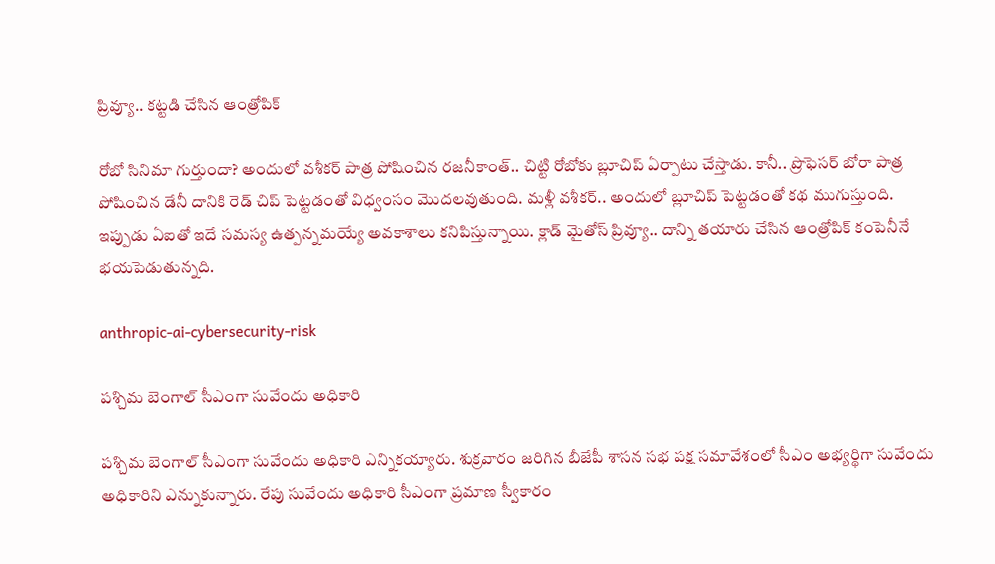ప్రివ్యూ.. కట్టడి చేసిన ఆంత్రోపిక్‌

రోబో సినిమా గుర్తుందా? అందులో వశీకర్‌ పాత్ర పోషించిన రజనీకాంత్‌.. చిట్టి రోబోకు బ్లూచిప్‌ ఏర్పాటు చేస్తాడు. కానీ.. ప్రొఫెసర్‌ బోరా పాత్ర పోషించిన డేనీ దానికి రెడ్‌ చిప్ పెట్టడంతో విధ్వంసం మొదలవుతుంది. మళ్లీ వశీకర్‌.. అందులో బ్లూచిప్‌ పెట్టడంతో కథ ముగుస్తుంది. ఇప్పుడు ఏఐతో ఇదే సమస్య ఉత్పన్నమయ్యే అవకాశాలు కనిపిస్తున్నాయి. క్లాడ్‌ మైతోస్‌ ప్రివ్యూ.. దాన్ని తయారు చేసిన ఆంత్రోపిక్‌ కంపెనీనే భయపెడుతున్నది.

anthropic-ai-cybersecurity-risk

పశ్చిమ బెంగాల్ సీఎంగా సువేందు అధికారి

పశ్చిమ బెంగాల్ సీఎంగా సువేందు అధికారి ఎన్నికయ్యారు. శుక్రవారం జరిగిన బీజేపీ శాసన సభ పక్ష సమావేశంలో సీఎం అభ్యర్థిగా సువేందు అధికారిని ఎన్నుకున్నారు. రేపు సువేందు అధికారి సీఎంగా ప్రమాణ స్వీకారం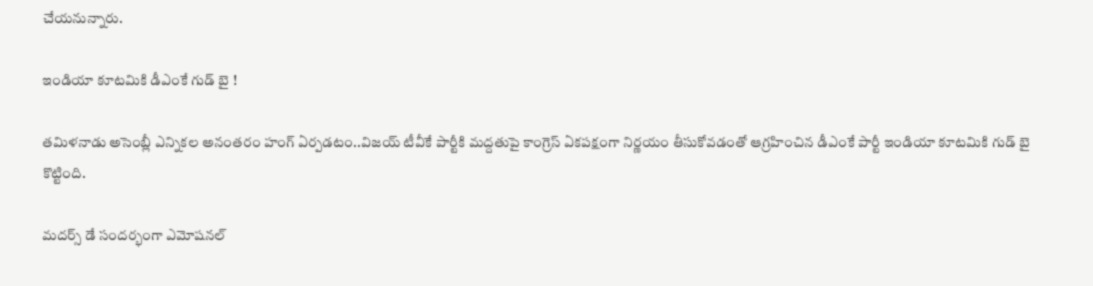చేయనున్నారు.

ఇండియా కూటమికి డీఎంకే గుడ్ బై !

తమిళనాడు అసెంబ్లీ ఎన్నికల అనంతరం హంగ్ ఏర్పడటం..విజయ్ టీవీకే పార్టీకి మద్దతుపై కాంగ్రెస్ ఏకపక్షంగా నిర్ణయం తీసుకోవడంతో ఆగ్రహించిన డీఎంకే పార్టీ ఇండియా కూటమికి గుడ్ బై కొట్టింది.

మదర్స్ డే సందర్భంగా ఎమోషనల్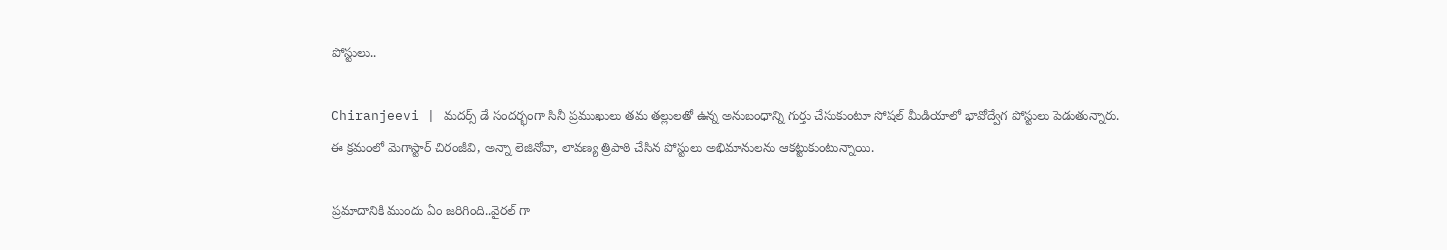పోస్టులు..

Chiranjeevi | మదర్స్ డే సందర్భంగా సినీ ప్రముఖులు తమ తల్లులతో ఉన్న అనుబంధాన్ని గుర్తు చేసుకుంటూ సోషల్ మీడియాలో భావోద్వేగ పోస్టులు పెడుతున్నారు. ఈ క్రమంలో మెగాస్టార్ చిరంజీవి, అన్నా లెజినోవా, లావ‌ణ్య త్రిపాఠి చేసిన పోస్టులు అభిమానులను ఆకట్టుకుంటున్నాయి.

ప్రమాదానికి ముందు ఏం జరిగింది..వైరల్ గా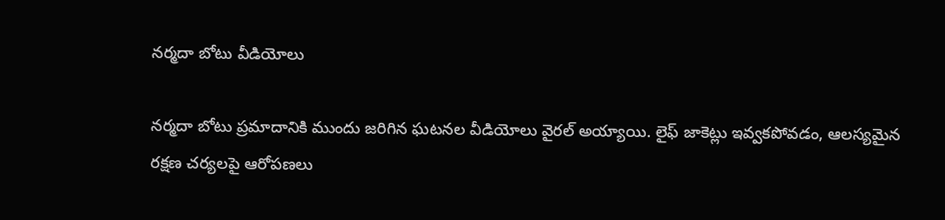నర్మదా బోటు వీడియోలు

నర్మదా బోటు ప్రమాదానికి ముందు జరిగిన ఘటనల వీడియోలు వైరల్ అయ్యాయి. లైఫ్ జాకెట్లు ఇవ్వకపోవడం, ఆలస్యమైన రక్షణ చర్యలపై ఆరోపణలు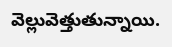వెల్లువెత్తుతున్నాయి.